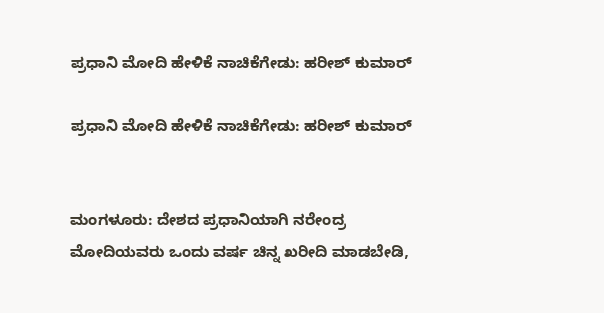ಪ್ರಧಾನಿ ಮೋದಿ ಹೇಳಿಕೆ ನಾಚಿಕೆಗೇಡು: ಹರೀಶ್ ಕುಮಾರ್

ಪ್ರಧಾನಿ ಮೋದಿ ಹೇಳಿಕೆ ನಾಚಿಕೆಗೇಡು: ಹರೀಶ್ ಕುಮಾರ್


ಮಂಗಳೂರು: ದೇಶದ ಪ್ರಧಾನಿಯಾಗಿ ನರೇಂದ್ರ ಮೋದಿಯವರು ಒಂದು ವರ್ಷ ಚಿನ್ನ ಖರೀದಿ ಮಾಡಬೇಡಿ,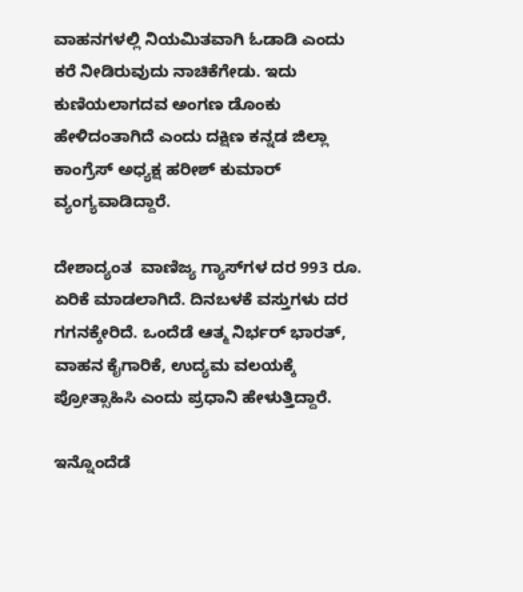ವಾಹನಗಳಲ್ಲಿ ನಿಯಮಿತವಾಗಿ ಓಡಾಡಿ ಎಂದು ಕರೆ ನೀಡಿರುವುದು ನಾಚಿಕೆಗೇಡು. ಇದು ಕುಣಿಯಲಾಗದವ ಅಂಗಣ ಡೊಂಕು ಹೇಳಿದಂತಾಗಿದೆ ಎಂದು ದಕ್ಷಿಣ ಕನ್ನಡ ಜಿಲ್ಲಾ ಕಾಂಗ್ರೆಸ್ ಅಧ್ಯಕ್ಷ ಹರೀಶ್ ಕುಮಾರ್ ವ್ಯಂಗ್ಯವಾಡಿದ್ದಾರೆ.

ದೇಶಾದ್ಯಂತ  ವಾಣಿಜ್ಯ ಗ್ಯಾಸ್‌ಗಳ ದರ 993 ರೂ. ಏರಿಕೆ ಮಾಡಲಾಗಿದೆ. ದಿನಬಳಕೆ ವಸ್ತುಗಳು ದರ ಗಗನಕ್ಕೇರಿದೆ. ಒಂದೆಡೆ ಆತ್ಮ ನಿರ್ಭರ್ ಭಾರತ್, ವಾಹನ ಕೈಗಾರಿಕೆ, ಉದ್ಯಮ ವಲಯಕ್ಕೆ ಪ್ರೋತ್ಸಾಹಿಸಿ ಎಂದು ಪ್ರಧಾನಿ ಹೇಳುತ್ತಿದ್ದಾರೆ.

ಇನ್ನೊಂದೆಡೆ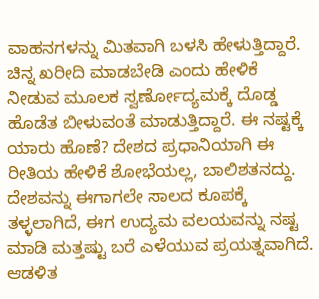ವಾಹನಗಳನ್ನು ಮಿತವಾಗಿ ಬಳಸಿ ಹೇಳುತ್ತಿದ್ದಾರೆ. ಚಿನ್ನ ಖರೀದಿ ಮಾಡಬೇಡಿ ಎಂದು ಹೇಳಿಕೆ ನೀಡುವ ಮೂಲಕ ಸ್ವರ್ಣೋದ್ಯಮಕ್ಕೆ ದೊಡ್ಡ ಹೊಡೆತ ಬೀಳುವಂತೆ ಮಾಡುತ್ತಿದ್ದಾರೆ. ಈ ನಷ್ಟಕ್ಕೆ ಯಾರು ಹೊಣೆ? ದೇಶದ ಪ್ರಧಾನಿಯಾಗಿ ಈ ರೀತಿಯ ಹೇಳಿಕೆ ಶೋಭೆಯಲ್ಲ, ಬಾಲಿಶತನದ್ದು. ದೇಶವನ್ನು ಈಗಾಗಲೇ ಸಾಲದ ಕೂಪಕ್ಕೆ ತಳ್ಳಲಾಗಿದೆ, ಈಗ ಉದ್ಯಮ ವಲಯವನ್ನು ನಷ್ಟ ಮಾಡಿ ಮತ್ತಷ್ಟು ಬರೆ ಎಳೆಯುವ ಪ್ರಯತ್ನವಾಗಿದೆ. ಆಡಳಿತ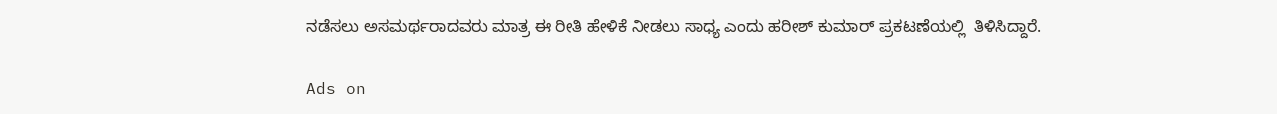ನಡೆಸಲು ಅಸಮರ್ಥರಾದವರು ಮಾತ್ರ ಈ ರೀತಿ ಹೇಳಿಕೆ ನೀಡಲು ಸಾಧ್ಯ ಎಂದು ಹರೀಶ್ ಕುಮಾರ್ ಪ್ರಕಟಣೆಯಲ್ಲಿ  ತಿಳಿಸಿದ್ದಾರೆ.

Ads on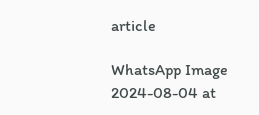article

WhatsApp Image 2024-08-04 at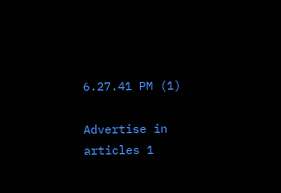6.27.41 PM (1)

Advertise in articles 1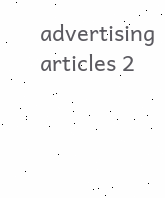advertising articles 2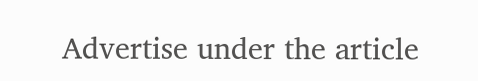Advertise under the article